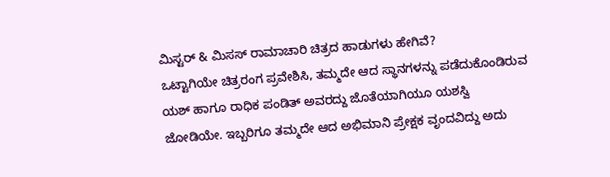ಮಿಸ್ಟರ್ & ಮಿಸಸ್ ರಾಮಾಚಾರಿ ಚಿತ್ರದ ಹಾಡುಗಳು ಹೇಗಿವೆ?
ಒಟ್ಟಾಗಿಯೇ ಚಿತ್ರರಂಗ ಪ್ರವೇಶಿಸಿ, ತಮ್ಮದೇ ಆದ ಸ್ಥಾನಗಳನ್ನು ಪಡೆದುಕೊಂಡಿರುವ ಯಶ್ ಹಾಗೂ ರಾಧಿಕ ಪಂಡಿತ್ ಅವರದ್ದು ಜೊತೆಯಾಗಿಯೂ ಯಶಸ್ವಿ ಜೋಡಿಯೇ. ಇಬ್ಬರಿಗೂ ತಮ್ಮದೇ ಆದ ಅಭಿಮಾನಿ ಪ್ರೇಕ್ಷಕ ವೃಂದವಿದ್ದು ಅದು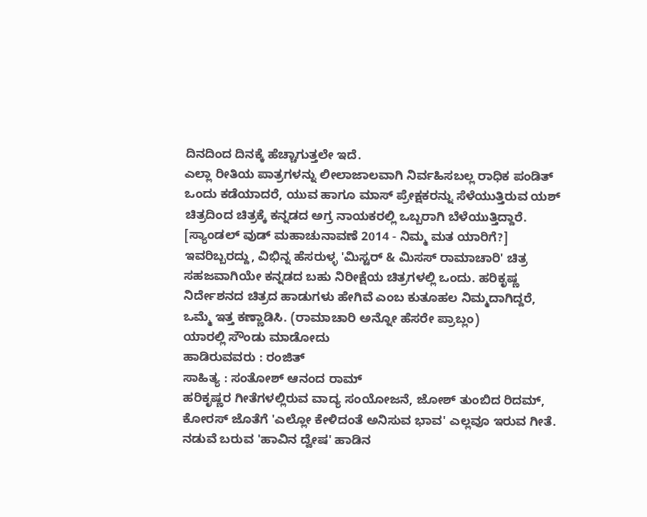ದಿನದಿಂದ ದಿನಕ್ಕೆ ಹೆಚ್ಚಾಗುತ್ತಲೇ ಇದೆ.
ಎಲ್ಲಾ ರೀತಿಯ ಪಾತ್ರಗಳನ್ನು ಲೀಲಾಜಾಲವಾಗಿ ನಿರ್ವಹಿಸಬಲ್ಲ ರಾಧಿಕ ಪಂಡಿತ್ ಒಂದು ಕಡೆಯಾದರೆ, ಯುವ ಹಾಗೂ ಮಾಸ್ ಪ್ರೇಕ್ಷಕರನ್ನು ಸೆಳೆಯುತ್ತಿರುವ ಯಶ್ ಚಿತ್ರದಿಂದ ಚಿತ್ರಕ್ಕೆ ಕನ್ನಡದ ಅಗ್ರ ನಾಯಕರಲ್ಲಿ ಒಬ್ಬರಾಗಿ ಬೆಳೆಯುತ್ತಿದ್ದಾರೆ. [ಸ್ಯಾಂಡಲ್ ವುಡ್ ಮಹಾಚುನಾವಣೆ 2014 - ನಿಮ್ಮ ಮತ ಯಾರಿಗೆ?]
ಇವರಿಬ್ಬರದ್ದು, ವಿಭಿನ್ನ ಹೆಸರುಳ್ಳ 'ಮಿಸ್ಟರ್ & ಮಿಸಸ್ ರಾಮಾಚಾರಿ' ಚಿತ್ರ ಸಹಜವಾಗಿಯೇ ಕನ್ನಡದ ಬಹು ನಿರೀಕ್ಷೆಯ ಚಿತ್ರಗಳಲ್ಲಿ ಒಂದು. ಹರಿಕೃಷ್ಣ ನಿರ್ದೇಶನದ ಚಿತ್ರದ ಹಾಡುಗಳು ಹೇಗಿವೆ ಎಂಬ ಕುತೂಹಲ ನಿಮ್ಮದಾಗಿದ್ದರೆ, ಒಮ್ಮೆ ಇತ್ತ ಕಣ್ಣಾಡಿಸಿ. (ರಾಮಾಚಾರಿ ಅನ್ನೋ ಹೆಸರೇ ಪ್ರಾಬ್ಲಂ)
ಯಾರಲ್ಲಿ ಸೌಂಡು ಮಾಡೋದು
ಹಾಡಿರುವವರು : ರಂಜಿತ್
ಸಾಹಿತ್ಯ : ಸಂತೋಶ್ ಆನಂದ ರಾಮ್
ಹರಿಕೃಷ್ಣರ ಗೀತೆಗಳಲ್ಲಿರುವ ವಾದ್ಯ ಸಂಯೋಜನೆ, ಜೋಶ್ ತುಂಬಿದ ರಿದಮ್, ಕೋರಸ್ ಜೊತೆಗೆ 'ಎಲ್ಲೋ ಕೇಳಿದಂತೆ ಅನಿಸುವ ಭಾವ' ಎಲ್ಲವೂ ಇರುವ ಗೀತೆ. ನಡುವೆ ಬರುವ 'ಹಾವಿನ ದ್ವೇಷ' ಹಾಡಿನ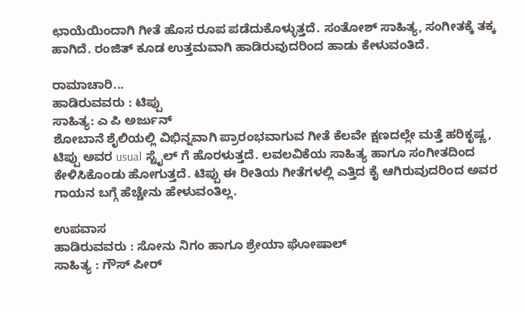ಛಾಯೆಯಿಂದಾಗಿ ಗೀತೆ ಹೊಸ ರೂಪ ಪಡೆದುಕೊಳ್ಳುತ್ತದೆ. ಸಂತೋಶ್ ಸಾಹಿತ್ಯ, ಸಂಗೀತಕ್ಕೆ ತಕ್ಕ ಹಾಗಿದೆ. ರಂಜಿತ್ ಕೂಡ ಉತ್ತಮವಾಗಿ ಹಾಡಿರುವುದರಿಂದ ಹಾಡು ಕೇಳುವಂತಿದೆ.

ರಾಮಾಚಾರಿ...
ಹಾಡಿರುವವರು : ಟಿಪ್ಪು
ಸಾಹಿತ್ಯ: ಎ ಪಿ ಅರ್ಜುನ್
ಶೋಬಾನೆ ಶೈಲಿಯಲ್ಲಿ ವಿಭಿನ್ನವಾಗಿ ಪ್ರಾರಂಭವಾಗುವ ಗೀತೆ ಕೆಲವೇ ಕ್ಷಣದಲ್ಲೇ ಮತ್ತೆ ಹರಿಕೃಷ್ಣ, ಟಿಪ್ಪು ಅವರ usual ಸ್ಟೈಲ್ ಗೆ ಹೊರಳುತ್ತದೆ. ಲವಲವಿಕೆಯ ಸಾಹಿತ್ಯ ಹಾಗೂ ಸಂಗೀತದಿಂದ ಕೇಳಿಸಿಕೊಂಡು ಹೋಗುತ್ತದೆ. ಟಿಪ್ಪು ಈ ರೀತಿಯ ಗೀತೆಗಳಲ್ಲಿ ಎತ್ತಿದ ಕೈ ಆಗಿರುವುದರಿಂದ ಅವರ ಗಾಯನ ಬಗ್ಗೆ ಹೆಚ್ಚೇನು ಹೇಳುವಂತಿಲ್ಲ.

ಉಪವಾಸ
ಹಾಡಿರುವವರು : ಸೋನು ನಿಗಂ ಹಾಗೂ ಶ್ರೇಯಾ ಘೋಷಾಲ್
ಸಾಹಿತ್ಯ : ಗೌಸ್ ಪೀರ್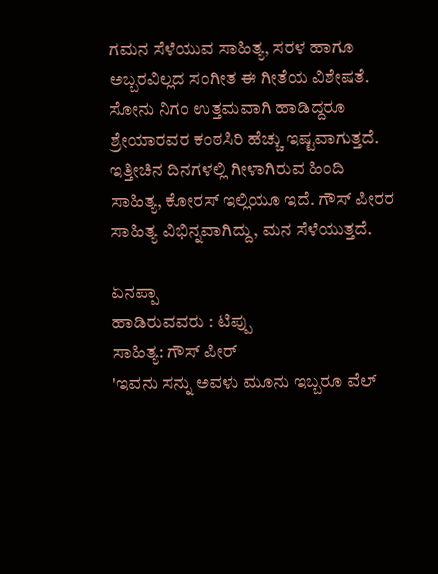ಗಮನ ಸೆಳೆಯುವ ಸಾಹಿತ್ಯ, ಸರಳ ಹಾಗೂ ಅಬ್ಬರವಿಲ್ಲದ ಸಂಗೀತ ಈ ಗೀತೆಯ ವಿಶೇಷತೆ. ಸೋನು ನಿಗಂ ಉತ್ತಮವಾಗಿ ಹಾಡಿದ್ದರೂ ಶ್ರೇಯಾರವರ ಕಂಠಸಿರಿ ಹೆಚ್ಚು ಇಷ್ಟವಾಗುತ್ತದೆ. ಇತ್ತೀಚಿನ ದಿನಗಳಲ್ಲಿ ಗೀಳಾಗಿರುವ ಹಿಂದಿ ಸಾಹಿತ್ಯ, ಕೋರಸ್ ಇಲ್ಲಿಯೂ ಇದೆ. ಗೌಸ್ ಪೀರರ ಸಾಹಿತ್ಯ ವಿಭಿನ್ನವಾಗಿದ್ದು, ಮನ ಸೆಳೆಯುತ್ತದೆ.

ಏನಪ್ಪಾ
ಹಾಡಿರುವವರು : ಟಿಪ್ಪು
ಸಾಹಿತ್ಯ: ಗೌಸ್ ಪೀರ್
'ಇವನು ಸನ್ನು ಅವಳು ಮೂನು ಇಬ್ಬರೂ ವೆಲ್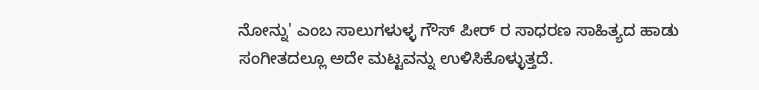ನೋನ್ನು' ಎಂಬ ಸಾಲುಗಳುಳ್ಳ ಗೌಸ್ ಪೀರ್ ರ ಸಾಧರಣ ಸಾಹಿತ್ಯದ ಹಾಡು ಸಂಗೀತದಲ್ಲೂ ಅದೇ ಮಟ್ಟವನ್ನು ಉಳಿಸಿಕೊಳ್ಳುತ್ತದೆ.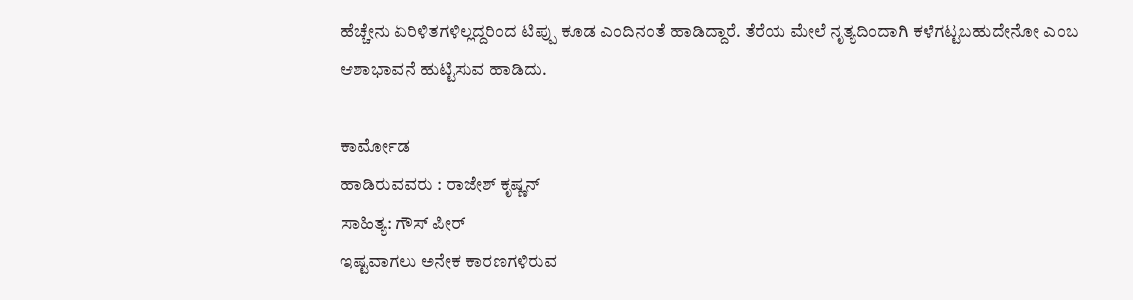ಹೆಚ್ಚೇನು ಏರಿಳಿತಗಳಿಲ್ಲದ್ದರಿಂದ ಟಿಪ್ಪು ಕೂಡ ಎಂದಿನಂತೆ ಹಾಡಿದ್ದಾರೆ. ತೆರೆಯ ಮೇಲೆ ನೃತ್ಯದಿಂದಾಗಿ ಕಳೆಗಟ್ಟಬಹುದೇನೋ ಎಂಬ ಆಶಾಭಾವನೆ ಹುಟ್ಟಿಸುವ ಹಾಡಿದು.

ಕಾರ್ಮೋಡ
ಹಾಡಿರುವವರು : ರಾಜೇಶ್ ಕೃಷ್ಣನ್
ಸಾಹಿತ್ಯ: ಗೌಸ್ ಪೀರ್
ಇಷ್ಟವಾಗಲು ಅನೇಕ ಕಾರಣಗಳಿರುವ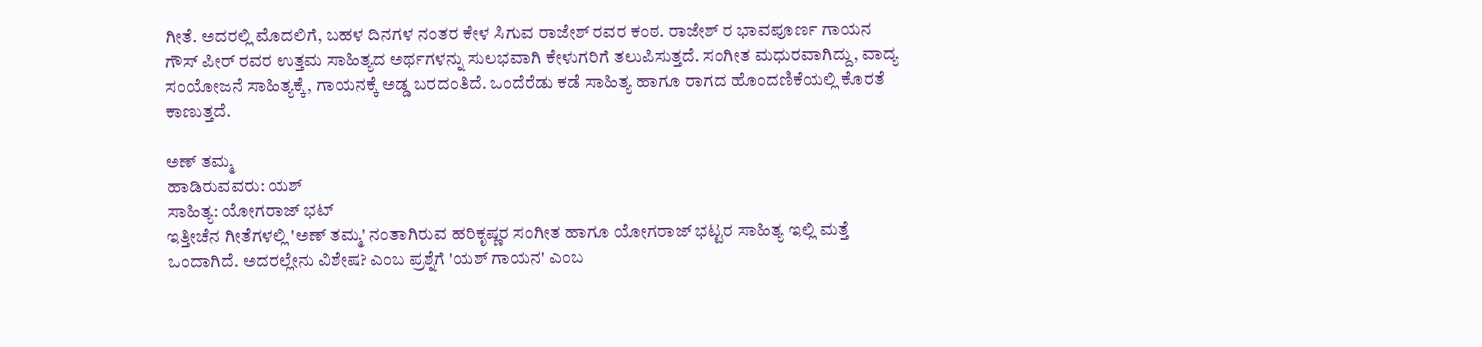ಗೀತೆ. ಅದರಲ್ಲಿ ಮೊದಲಿಗೆ, ಬಹಳ ದಿನಗಳ ನಂತರ ಕೇಳ ಸಿಗುವ ರಾಜೇಶ್ ರವರ ಕಂಠ. ರಾಜೇಶ್ ರ ಭಾವಪೂರ್ಣ ಗಾಯನ ಗೌಸ್ ಪೀರ್ ರವರ ಉತ್ತಮ ಸಾಹಿತ್ಯದ ಅರ್ಥಗಳನ್ನು ಸುಲಭವಾಗಿ ಕೇಳುಗರಿಗೆ ತಲುಪಿಸುತ್ತದೆ. ಸಂಗೀತ ಮಧುರವಾಗಿದ್ದು, ವಾದ್ಯ ಸಂಯೋಜನೆ ಸಾಹಿತ್ಯಕ್ಕೆ, ಗಾಯನಕ್ಕೆ ಅಡ್ಡ ಬರದಂತಿದೆ. ಒಂದೆರೆಡು ಕಡೆ ಸಾಹಿತ್ಯ ಹಾಗೂ ರಾಗದ ಹೊಂದಣಿಕೆಯಲ್ಲಿ ಕೊರತೆ ಕಾಣುತ್ತದೆ.

ಅಣ್ ತಮ್ಮ
ಹಾಡಿರುವವರು: ಯಶ್
ಸಾಹಿತ್ಯ: ಯೋಗರಾಜ್ ಭಟ್
ಇತ್ತೀಚೆನ ಗೀತೆಗಳಲ್ಲಿ 'ಅಣ್ ತಮ್ಮ' ನಂತಾಗಿರುವ ಹರಿಕೃಷ್ಣರ ಸಂಗೀತ ಹಾಗೂ ಯೋಗರಾಜ್ ಭಟ್ಟರ ಸಾಹಿತ್ಯ ಇಲ್ಲಿ ಮತ್ತೆ ಒಂದಾಗಿದೆ. ಅದರಲ್ಲೇನು ವಿಶೇಷ? ಎಂಬ ಪ್ರಶ್ನೆಗೆ 'ಯಶ್ ಗಾಯನ' ಎಂಬ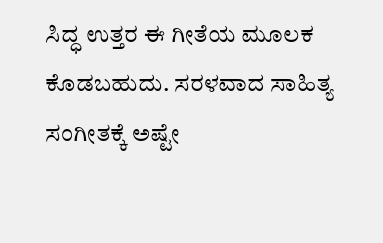ಸಿದ್ಧ ಉತ್ತರ ಈ ಗೀತೆಯ ಮೂಲಕ ಕೊಡಬಹುದು. ಸರಳವಾದ ಸಾಹಿತ್ಯ ಸಂಗೀತಕ್ಕೆ ಅಷ್ಟೇ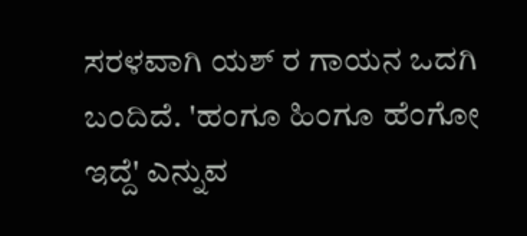ಸರಳವಾಗಿ ಯಶ್ ರ ಗಾಯನ ಒದಗಿ ಬಂದಿದೆ. 'ಹಂಗೂ ಹಿಂಗೂ ಹೆಂಗೋ ಇದ್ದೆ' ಎನ್ನುವ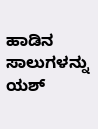ಹಾಡಿನ ಸಾಲುಗಳನ್ನು ಯಶ್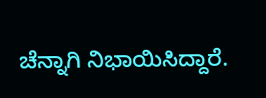ಚೆನ್ನಾಗಿ ನಿಭಾಯಿಸಿದ್ದಾರೆ.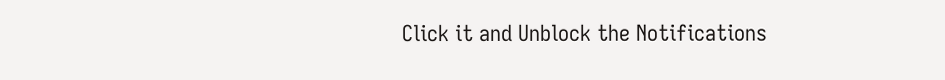Click it and Unblock the Notifications